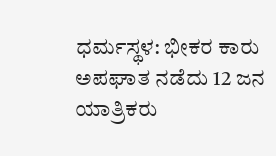ಧರ್ಮಸ್ಥಳ: ಭೀಕರ ಕಾರು ಅಪಘಾತ ನಡೆದು 12 ಜನ ಯಾತ್ರಿಕರು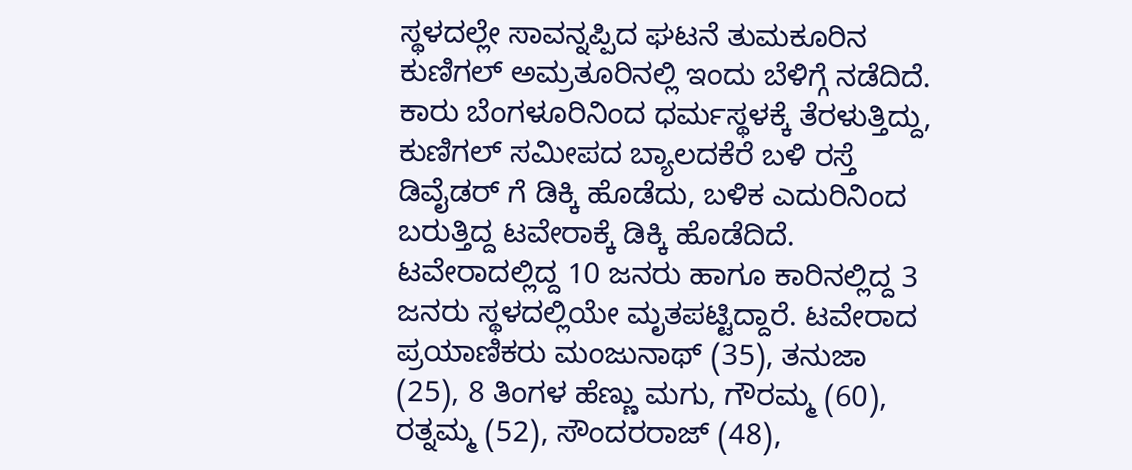ಸ್ಥಳದಲ್ಲೇ ಸಾವನ್ನಪ್ಪಿದ ಘಟನೆ ತುಮಕೂರಿನ ಕುಣಿಗಲ್ ಅಮ್ರತೂರಿನಲ್ಲಿ ಇಂದು ಬೆಳಿಗ್ಗೆ ನಡೆದಿದೆ.
ಕಾರು ಬೆಂಗಳೂರಿನಿಂದ ಧರ್ಮಸ್ಥಳಕ್ಕೆ ತೆರಳುತ್ತಿದ್ದು, ಕುಣಿಗಲ್ ಸಮೀಪದ ಬ್ಯಾಲದಕೆರೆ ಬಳಿ ರಸ್ತೆ ಡಿವೈಡರ್ ಗೆ ಡಿಕ್ಕಿ ಹೊಡೆದು, ಬಳಿಕ ಎದುರಿನಿಂದ ಬರುತ್ತಿದ್ದ ಟವೇರಾಕ್ಕೆ ಡಿಕ್ಕಿ ಹೊಡೆದಿದೆ. ಟವೇರಾದಲ್ಲಿದ್ದ 10 ಜನರು ಹಾಗೂ ಕಾರಿನಲ್ಲಿದ್ದ 3 ಜನರು ಸ್ಥಳದಲ್ಲಿಯೇ ಮೃತಪಟ್ಟಿದ್ದಾರೆ. ಟವೇರಾದ ಪ್ರಯಾಣಿಕರು ಮಂಜುನಾಥ್ (35), ತನುಜಾ (25), 8 ತಿಂಗಳ ಹೆಣ್ಣು ಮಗು, ಗೌರಮ್ಮ (60), ರತ್ನಮ್ಮ (52), ಸೌಂದರರಾಜ್ (48),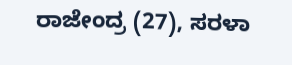ರಾಜೇಂದ್ರ (27), ಸರಳಾ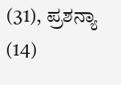(31), ಪ್ರಶನ್ಯಾ (14)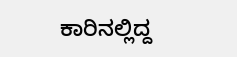ಕಾರಿನಲ್ಲಿದ್ದ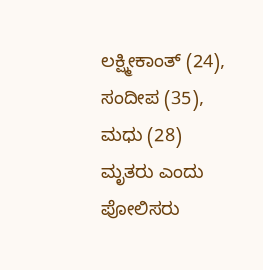ಲಕ್ಷ್ಮೀಕಾಂತ್ (24), ಸಂದೀಪ (35), ಮಧು (28) ಮೃತರು ಎಂದು ಪೋಲಿಸರು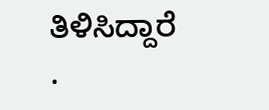ತಿಳಿಸಿದ್ದಾರೆ
.